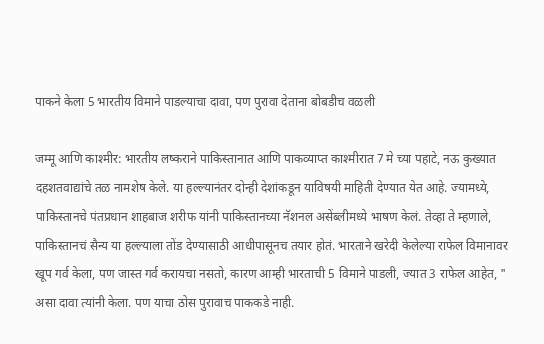पाकने केला 5 भारतीय विमाने पाडल्याचा दावा, पण पुरावा देताना बोबडीच वळली

जम्मू आणि काश्मीर: भारतीय लष्कराने पाकिस्तानात आणि पाकव्याप्त काश्मीरात 7 मे च्या पहाटे, नऊ कुख्यात दहशतवाद्यांचे तळ नामशेष केले. या हल्ल्यानंतर दोन्ही देशांकडून याविषयी माहिती देण्यात येत आहे. ज्यामध्ये, पाकिस्तानचे पंतप्रधान शाहबाज शरीफ यांनी पाकिस्तानच्या नॅशनल असेंब्लीमध्ये भाषण केलं. तेव्हा ते म्हणाले, पाकिस्तानचं सैन्य या हल्ल्याला तोंड देण्यासाठी आधीपासूनच तयार होतं. भारताने खरेदी केलेल्या राफेल विमानावर खूप गर्व केला, पण जास्त गर्व करायचा नसतो, कारण आम्ही भारताची 5 विमाने पाडली, ज्यात 3 राफेल आहेत, " असा दावा त्यांनी केला. पण याचा ठोस पुरावाच पाककडे नाही.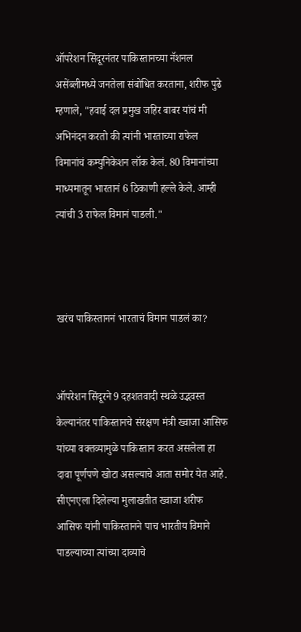ऑपरेशन सिंदूरनंतर पाकिस्तानच्या नॅशनल असेंब्लीमध्ये जनतेला संबोधित करताना, शरीफ पुढे म्हणाले, "हवाई दल प्रमुख जहिर बाबर यांचं मी अभिनंदन करतो की त्यांनी भारताच्या राफेल विमानांचं कम्युनिकेशन लॉक केलं. 80 विमानांच्या माध्यमातून भारतानं 6 ठिकाणी हल्ले केले. आम्ही त्यांची 3 राफेल विमानं पाडली."



खरंच पाकिस्ताननं भारताचं विमान पाडलं का?


ऑपरेशन सिंदूरने 9 दहशतवादी स्थळे उद्भवस्त केल्यानंतर पाकिस्तानचे संरक्षण मंत्री ख्वाजा आसिफ यांच्या वक्तव्यामुळे पाकिस्तान करत असलेला हा दावा पूर्णपणे खोटा असल्याचे आता समोर येत आहे. सीएनएला दिलेल्या मुलाखतीत ख्वाजा शरीफ आसिफ यांनी पाकिस्तानने पाच भारतीय विमाने पाडल्याच्या त्यांच्या दाव्याचे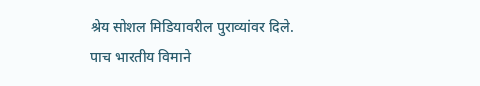श्रेय सोशल मिडियावरील पुराव्यांवर दिले. पाच भारतीय विमाने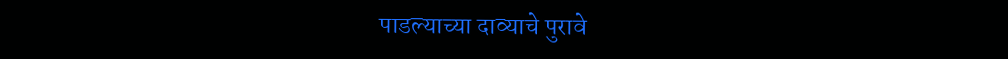पाडल्याच्या दाव्याचे पुरावे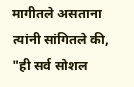मागीतले असताना त्यांनी सांगितले की, "ही सर्व सोशल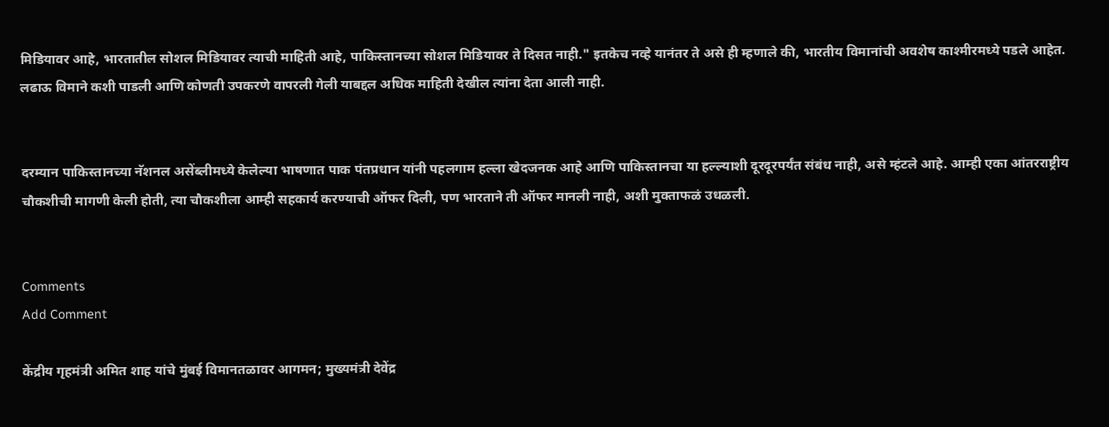मिडियावर आहे, भारतातील सोशल मिडियावर त्याची माहिती आहे, पाकिस्तानच्या सोशल मिडियावर ते दिसत नाही." इतकेच नव्हे यानंतर ते असे ही म्हणाले की, भारतीय विमानांची अवशेष काश्मीरमध्ये पडले आहेत. लढाऊ विमाने कशी पाडली आणि कोणती उपकरणे वापरली गेली याबद्दल अधिक माहिती देखील त्यांना देता आली नाही.


दरम्यान पाकिस्तानच्या नॅशनल असेंब्लीमध्ये केलेल्या भाषणात पाक पंतप्रधान यांनी पहलगाम हल्ला खेदजनक आहे आणि पाकिस्तानचा या हल्ल्याशी दूरदूरपर्यंत संबंध नाही, असे म्हंटले आहे. आम्ही एका आंतरराष्ट्रीय चौकशीची मागणी केली होती, त्या चौकशीला आम्ही सहकार्य करण्याची ऑफर दिली, पण भारताने ती ऑफर मानली नाही, अशी मुक्ताफळं उधळली.


Comments
Add Comment

केंद्रीय गृहमंत्री अमित शाह यांचे मुंबई विमानतळावर आगमन; मुख्यमंत्री देवेंद्र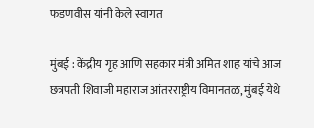फडणवीस यांनी केले स्वागत

मुंबई : केंद्रीय गृह आणि सहकार मंत्री अमित शाह यांचे आज छत्रपती शिवाजी महाराज आंतरराष्ट्रीय विमानतळ, मुंबई येथे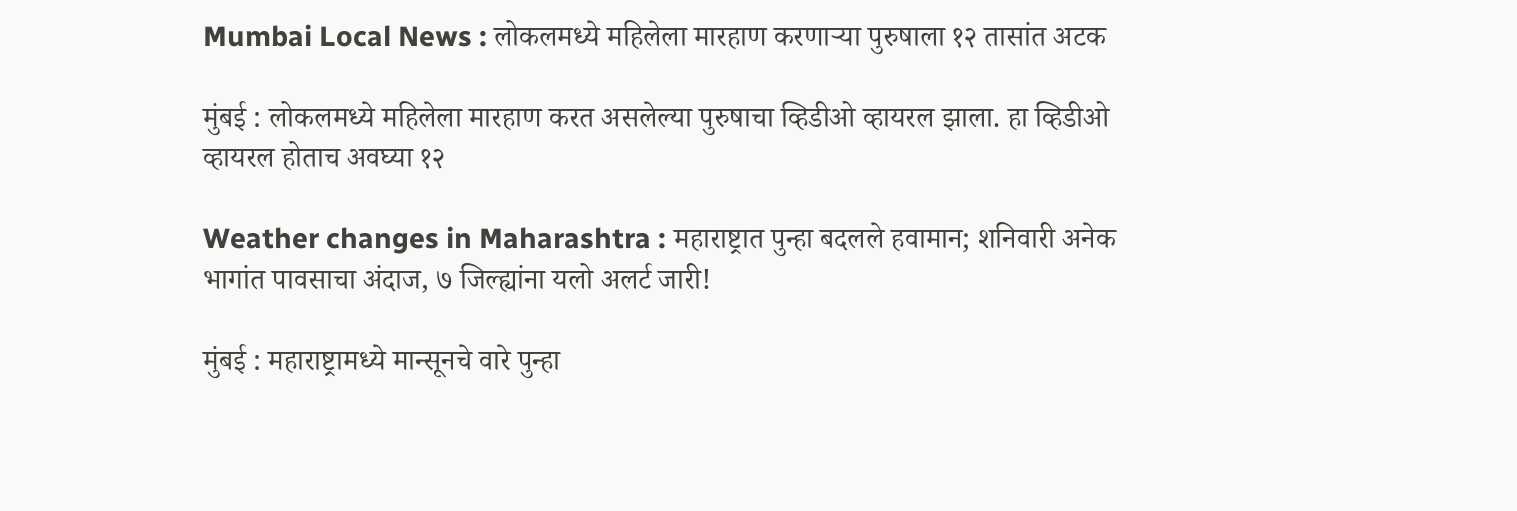Mumbai Local News : लोकलमध्ये महिलेला मारहाण करणाऱ्या पुरुषाला १२ तासांत अटक

मुंबई : लोकलमध्ये महिलेला मारहाण करत असलेल्या पुरुषाचा व्हिडीओ व्हायरल झाला. हा व्हिडीओ व्हायरल होताच अवघ्या १२

Weather changes in Maharashtra : महाराष्ट्रात पुन्हा बदलले हवामान; शनिवारी अनेक भागांत पावसाचा अंदाज, ७ जिल्ह्यांना यलो अलर्ट जारी!

मुंबई : महाराष्ट्रामध्ये मान्सूनचे वारे पुन्हा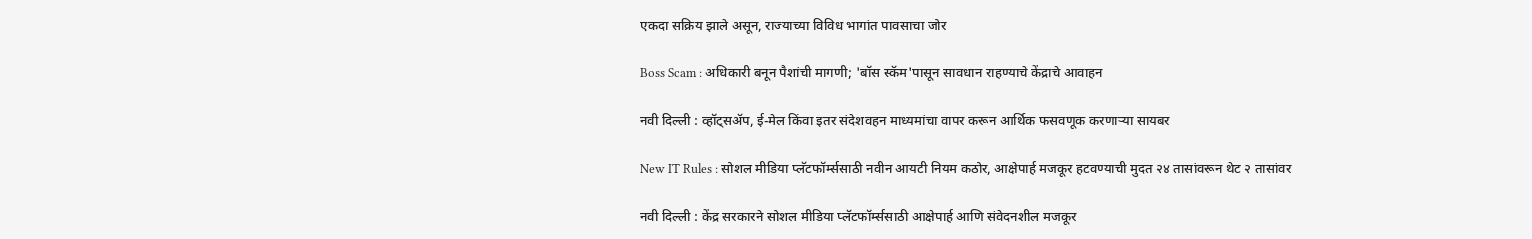एकदा सक्रिय झाले असून, राज्याच्या विविध भागांत पावसाचा जोर

Boss Scam : अधिकारी बनून पैशांची मागणी; 'बॉस स्कॅम'पासून सावधान राहण्याचे केंद्राचे आवाहन

नवी दिल्ली : व्हॉट्सॲप, ई-मेल किंवा इतर संदेशवहन माध्यमांचा वापर करून आर्थिक फसवणूक करणाऱ्या सायबर

New IT Rules : सोशल मीडिया प्लॅटफॉर्म्ससाठी नवीन आयटी नियम कठोर, आक्षेपार्ह मजकूर हटवण्याची मुदत २४ तासांवरून थेट २ तासांवर

नवी दिल्ली : केंद्र सरकारने सोशल मीडिया प्लॅटफॉर्म्ससाठी आक्षेपार्ह आणि संवेदनशील मजकूर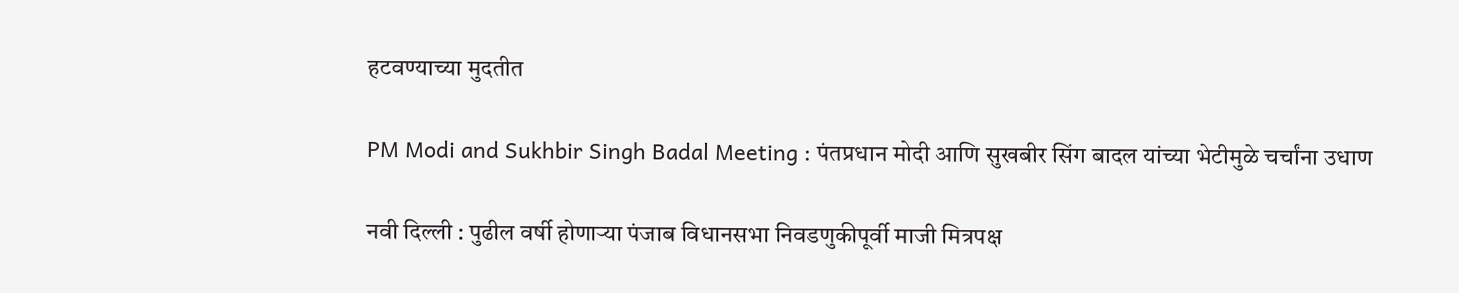हटवण्याच्या मुदतीत

PM Modi and Sukhbir Singh Badal Meeting : पंतप्रधान मोदी आणि सुखबीर सिंग बादल यांच्या भेटीमुळे चर्चांना उधाण

नवी दिल्ली : पुढील वर्षी होणाऱ्या पंजाब विधानसभा निवडणुकीपूर्वी माजी मित्रपक्ष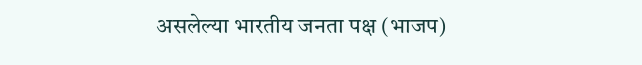असलेल्या भारतीय जनता पक्ष (भाजप)